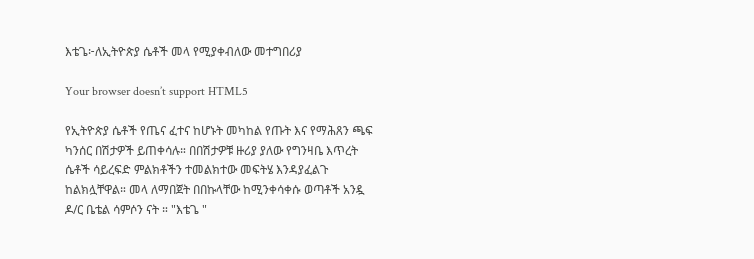እቴጌ፦ለኢትዮጵያ ሴቶች መላ የሚያቀብለው መተግበሪያ

Your browser doesn’t support HTML5

የኢትዮጵያ ሴቶች የጤና ፈተና ከሆኑት መካከል የጡት እና የማሕጸን ጫፍ ካንሰር በሽታዎች ይጠቀሳሉ። በበሽታዎቹ ዙሪያ ያለው የግንዛቤ እጥረት ሴቶች ሳይረፍድ ምልክቶችን ተመልክተው መፍትሄ እንዳያፈልጉ ከልክሏቸዋል። መላ ለማበጀት በበኩላቸው ከሚንቀሳቀሱ ወጣቶች አንዷ ዶ/ር ቤቴል ሳምሶን ናት ። "እቴጌ "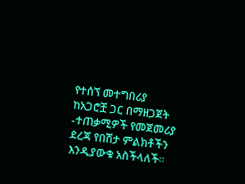የተሰኘ መተግበሪያ ከአጋሮቿ ጋር በማዘጋጀት -ተጠቃሚዎች የመጀመሪያ ደረጃ የበሽታ ምልክቶችን እንዲያውቁ አስችላለች።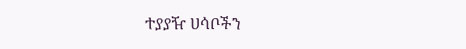ተያያዥ ሀሳቦችን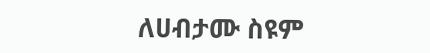ለሀብታሙ ስዩም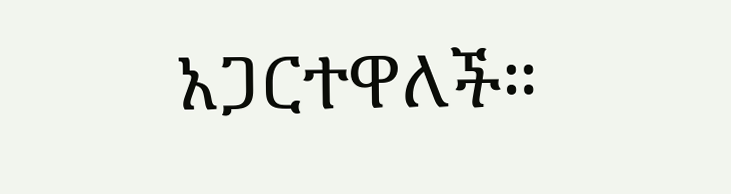አጋርተዋለች።